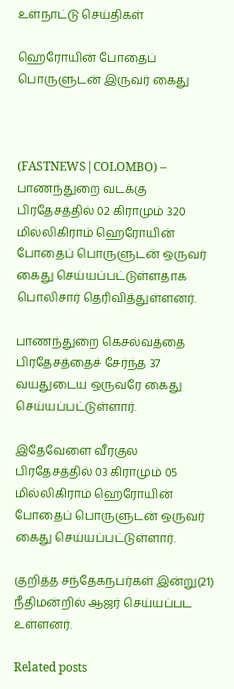உள்நாட்டு செய்திகள்

ஹெரோயின் போதைப் பொருளுடன் இருவர் கைது



(FASTNEWS|COLOMBO) – பாணந்துறை வடக்கு பிரதேசத்தில் 02 கிராமும் 320 மில்லிகிராம் ஹெரோயின் போதைப் பொருளுடன் ஒருவர் கைது செய்யப்பட்டுள்ளதாக பொலிசார் தெரிவித்துள்ளனர்.

பாணந்துறை கெசல்வத்தை பிரதேசத்தைச் சேர்ந்த 37 வயதுடைய ஒருவரே கைது செய்யப்பட்டுள்ளார்.

இதேவேளை வீரகுல பிரதேசத்தில் 03 கிராமும் 05 மில்லிகிராம் ஹெரோயின் போதைப் பொருளுடன் ஒருவர் கைது செய்யப்பட்டுள்ளார்.

குறித்த சந்தேகநபர்கள் இன்று(21) நீதிமன்றில் ஆஜர் செய்யப்பட உள்ளனர்.

Related posts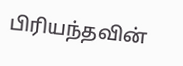பிரியந்தவின்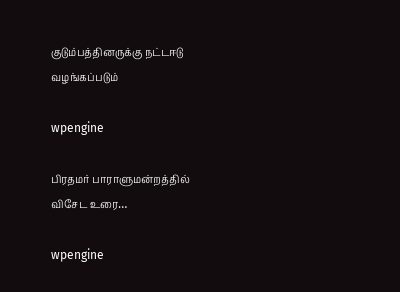குடும்பத்தினருக்கு நட்டஈடு வழங்கப்படும்

wpengine

பிரதமர் பாராளுமன்றத்தில் விசேட உரை…

wpengine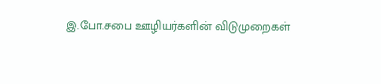இ.போ.சபை ஊழியர்களின் விடுமுறைகள்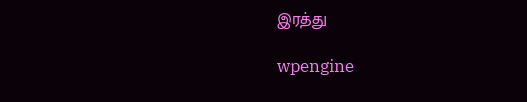இரத்து

wpengine